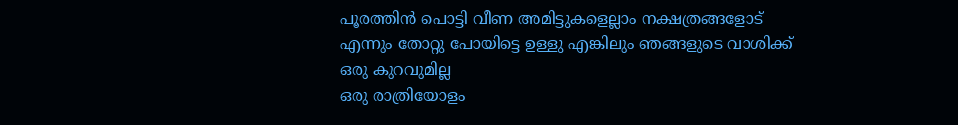പൂരത്തിൻ പൊട്ടി വീണ അമിട്ടുകളെല്ലാം നക്ഷത്രങ്ങളോട് എന്നും തോറ്റു പോയിട്ടെ ഉള്ളു എങ്കിലും ഞങ്ങളുടെ വാശിക്ക് ഒരു കുറവുമില്ല
ഒരു രാത്രിയോളം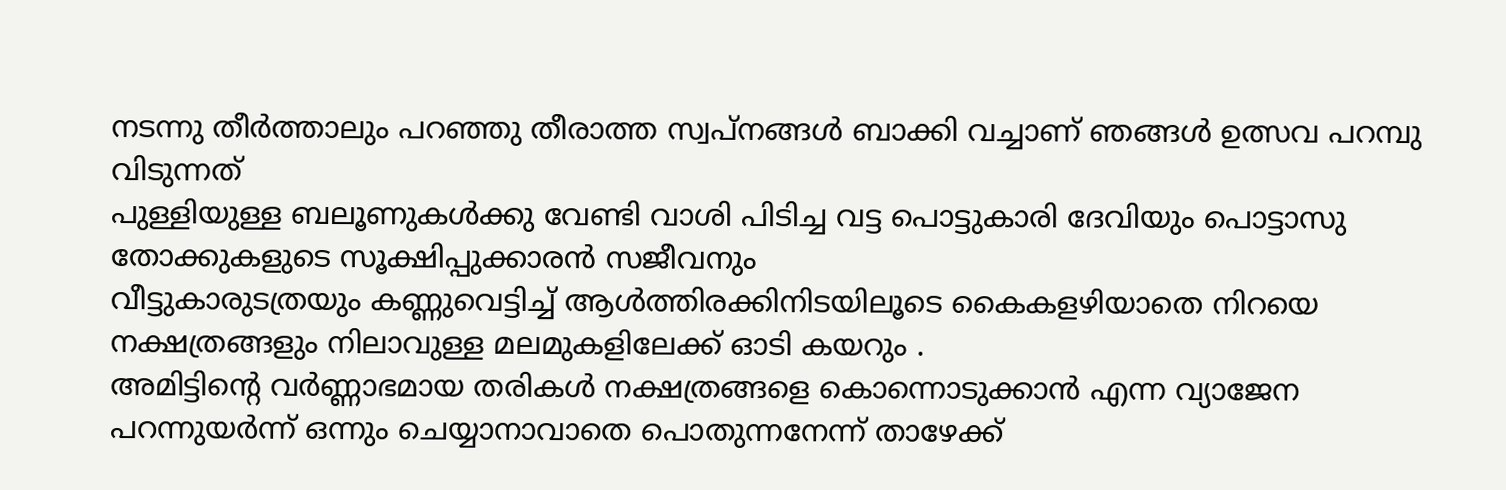നടന്നു തീർത്താലും പറഞ്ഞു തീരാത്ത സ്വപ്നങ്ങൾ ബാക്കി വച്ചാണ് ഞങ്ങൾ ഉത്സവ പറമ്പു വിടുന്നത്
പുള്ളിയുള്ള ബലൂണുകൾക്കു വേണ്ടി വാശി പിടിച്ച വട്ട പൊട്ടുകാരി ദേവിയും പൊട്ടാസു തോക്കുകളുടെ സൂക്ഷിപ്പുക്കാരൻ സജീവനും
വീട്ടുകാരുടത്രയും കണ്ണുവെട്ടിച്ച് ആൾത്തിരക്കിനിടയിലൂടെ കൈകളഴിയാതെ നിറയെ നക്ഷത്രങ്ങളും നിലാവുള്ള മലമുകളിലേക്ക് ഓടി കയറും .
അമിട്ടിന്റെ വർണ്ണാഭമായ തരികൾ നക്ഷത്രങ്ങളെ കൊന്നൊടുക്കാൻ എന്ന വ്യാജേന പറന്നുയർന്ന് ഒന്നും ചെയ്യാനാവാതെ പൊതുന്നനേന്ന് താഴേക്ക്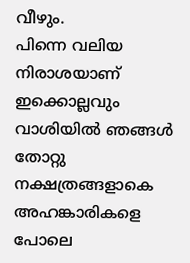വീഴും.
പിന്നെ വലിയ നിരാശയാണ് ഇക്കൊല്ലവും വാശിയിൽ ഞങ്ങൾ തോറ്റു നക്ഷത്രങ്ങളാകെ അഹങ്കാരികളെ പോലെ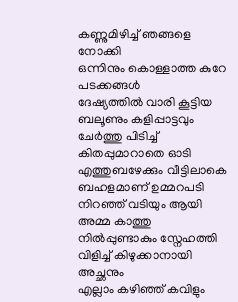കണ്ണുമിഴിച്ച് ഞങ്ങളെ നോക്കി
ഒന്നിനും കൊള്ളാത്ത കുറേ പടക്കങ്ങൾ
ദേഷ്യത്തിൽ വാരി കൂട്ടിയ ബലൂണും കളിപ്പാട്ടവും ചേർത്തു പിടിച്ച് കിതപ്പുമാറാതെ ഓടി എത്തുബഴേക്കും വീട്ടിലാകെ ബഹളമാണ് ഉമ്മറപടി നിറഞ്ഞ് വടിയും ആയി അമ്മ കാത്തു നിൽപ്പുണ്ടാകും സ്നേഹത്തി വിളിച്ച് കിഴുക്കാനായി അച്ഛനും
എല്ലാം കഴിഞ്ഞ് കവിളും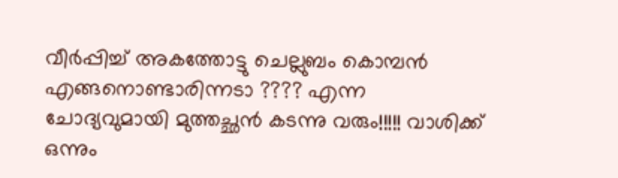വീർപ്പിച്ച് അകത്തോട്ടു ചെല്ലുബം കൊമ്പൻ എങ്ങനൊണ്ടാരിന്നടാ ???? എന്ന ചോദ്യവുമായി മുത്തച്ഛൻ കടന്നു വരും!!!!! വാശിക്ക് ഒന്നും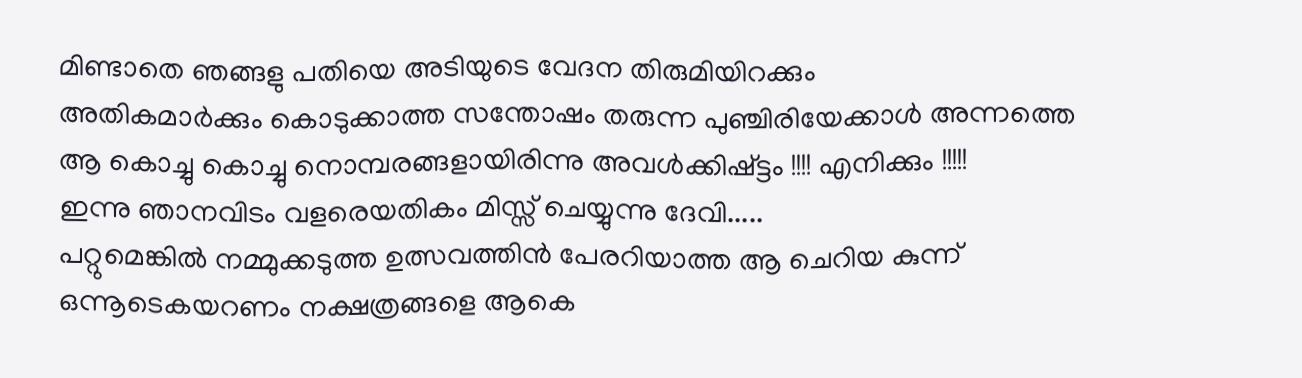മിണ്ടാതെ ഞങ്ങളു പതിയെ അടിയുടെ വേദന തിരുമിയിറക്കും
അതികമാർക്കും കൊടുക്കാത്ത സന്തോഷം തരുന്ന പുഞ്ചിരിയേക്കാൾ അന്നത്തെ ആ കൊച്ചു കൊച്ചു നൊമ്പരങ്ങളായിരിന്നു അവൾക്കിഷ്ട്ടം !!!! എനിക്കും !!!!!
ഇന്നു ഞാനവിടം വളരെയതികം മിസ്സ് ചെയ്യുന്നു ദേവി.....
പറ്റുമെങ്കിൽ നമ്മുക്കടുത്ത ഉത്സവത്തിൻ പേരറിയാത്ത ആ ചെറിയ കുന്ന് ഒന്നൂടെകയറണം നക്ഷത്രങ്ങളെ ആകെ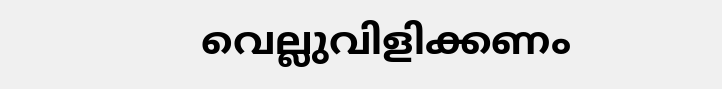വെല്ലുവിളിക്കണം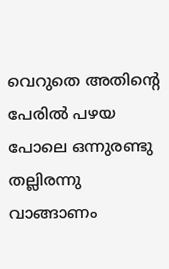വെറുതെ അതിന്റെ പേരിൽ പഴയ പോലെ ഒന്നുരണ്ടു തല്ലിരന്നു വാങ്ങാണം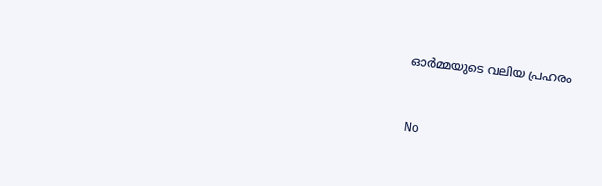ഓർമ്മയുടെ വലിയ പ്രഹരം


No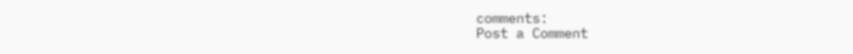comments:
Post a Comment